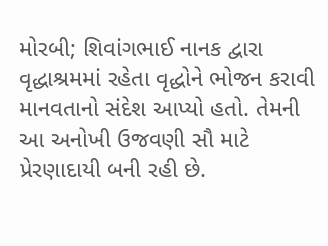મોરબી; શિવાંગભાઈ નાનક દ્વારા વૃદ્ધાશ્રમમાં રહેતા વૃદ્ધોને ભોજન કરાવી માનવતાનો સંદેશ આપ્યો હતો. તેમની આ અનોખી ઉજવણી સૌ માટે પ્રેરણાદાયી બની રહી છે.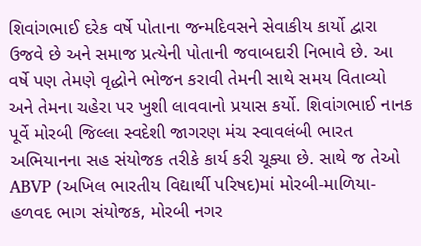શિવાંગભાઈ દરેક વર્ષે પોતાના જન્મદિવસને સેવાકીય કાર્યો દ્વારા ઉજવે છે અને સમાજ પ્રત્યેની પોતાની જવાબદારી નિભાવે છે. આ વર્ષે પણ તેમણે વૃદ્ધોને ભોજન કરાવી તેમની સાથે સમય વિતાવ્યો અને તેમના ચહેરા પર ખુશી લાવવાનો પ્રયાસ કર્યો. શિવાંગભાઈ નાનક પૂર્વે મોરબી જિલ્લા સ્વદેશી જાગરણ મંચ સ્વાવલંબી ભારત અભિયાનના સહ સંયોજક તરીકે કાર્ય કરી ચૂક્યા છે. સાથે જ તેઓ ABVP (અખિલ ભારતીય વિદ્યાર્થી પરિષદ)માં મોરબી-માળિયા-હળવદ ભાગ સંયોજક, મોરબી નગર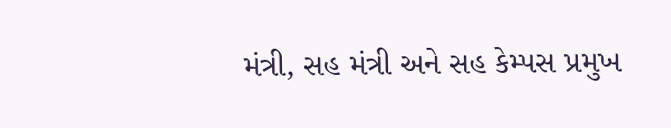મંત્રી, સહ મંત્રી અને સહ કેમ્પસ પ્રમુખ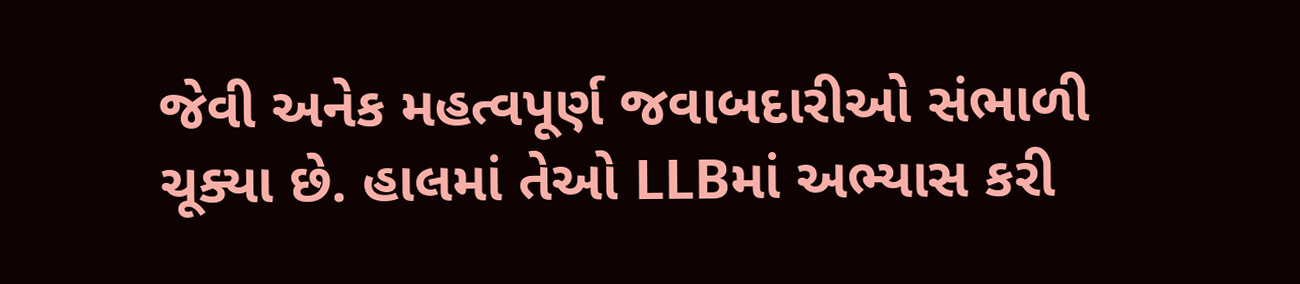જેવી અનેક મહત્વપૂર્ણ જવાબદારીઓ સંભાળી ચૂક્યા છે. હાલમાં તેઓ LLBમાં અભ્યાસ કરી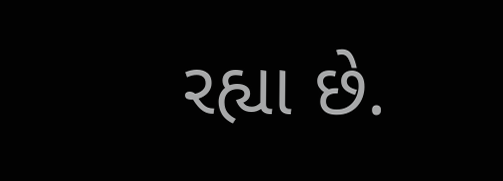રહ્યા છે.